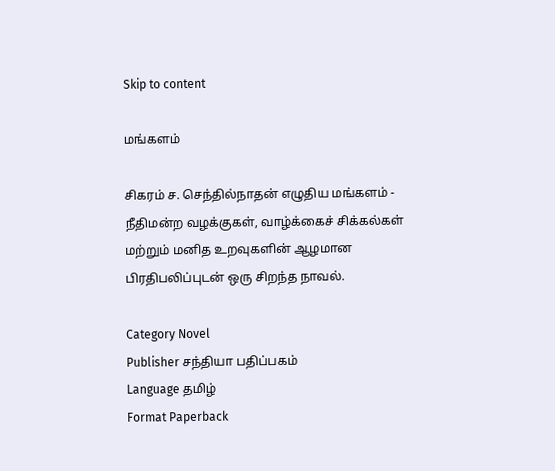Skip to content

மங்களம்

சிகரம் ச. செந்தில்நாதன் எழுதிய மங்களம் - நீதிமன்ற வழக்குகள், வாழ்க்கைச் சிக்கல்கள் மற்றும் மனித உறவுகளின் ஆழமான பிரதிபலிப்புடன் ஒரு சிறந்த நாவல்.

Category Novel
Publisher சந்தியா பதிப்பகம்
Language தமிழ்
Format Paperback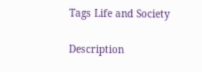Tags Life and Society

Description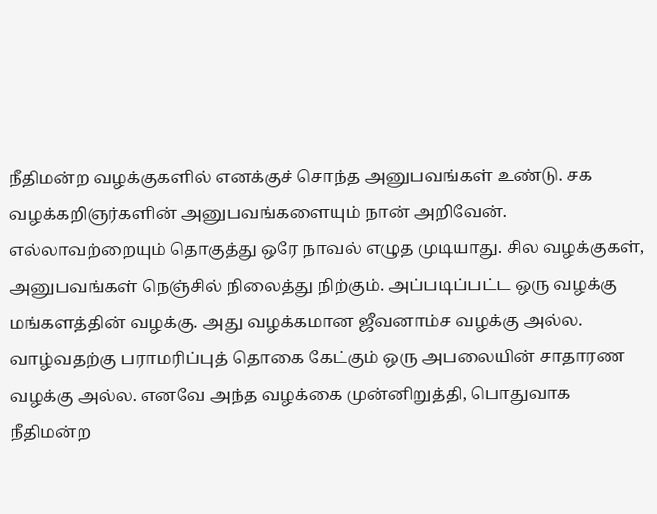நீதிமன்ற வழக்குகளில் எனக்குச் சொந்த அனுபவங்கள் உண்டு. சக வழக்கறிஞர்களின் அனுபவங்களையும் நான் அறிவேன். எல்லாவற்றையும் தொகுத்து ஒரே நாவல் எழுத முடியாது. சில வழக்குகள், அனுபவங்கள் நெஞ்சில் நிலைத்து நிற்கும். அப்படிப்பட்ட ஒரு வழக்கு மங்களத்தின் வழக்கு. அது வழக்கமான ஜீவனாம்ச வழக்கு அல்ல. வாழ்வதற்கு பராமரிப்புத் தொகை கேட்கும் ஒரு அபலையின் சாதாரண வழக்கு அல்ல. எனவே அந்த வழக்கை முன்னிறுத்தி, பொதுவாக நீதிமன்ற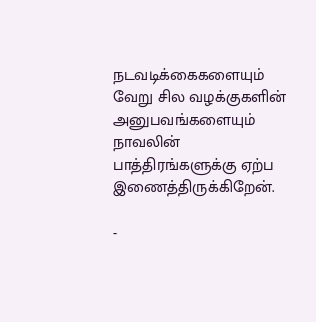நடவடிக்கைகளையும் வேறு சில வழக்குகளின் அனுபவங்களையும் நாவலின் பாத்திரங்களுக்கு ஏற்ப இணைத்திருக்கிறேன்.

-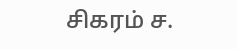சிகரம் ச.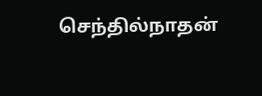செந்தில்நாதன்